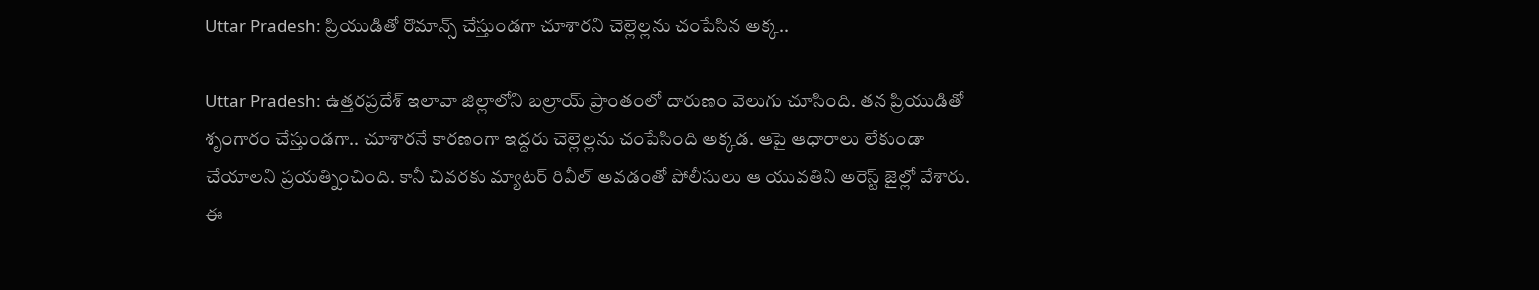Uttar Pradesh: ప్రియుడితో రొమాన్స్ చేస్తుండగా చూశారని చెల్లెల్లను చంపేసిన అక్క..

Uttar Pradesh: ఉత్తరప్రదేశ్‌ ఇలావా జిల్లాలోని బల్రాయ్ ప్రాంతంలో దారుణం వెలుగు చూసింది. తన ప్రియుడితో శృంగారం చేస్తుండగా.. చూశారనే కారణంగా ఇద్దరు చెల్లెల్లను చంపేసింది అక్కడ. ఆపై ఆధారాలు లేకుండా చేయాలని ప్రయత్నించింది. కానీ చివరకు మ్యాటర్ రివీల్ అవడంతో పోలీసులు ఆ యువతిని అరెస్ట్ జైల్లో వేశారు. ఈ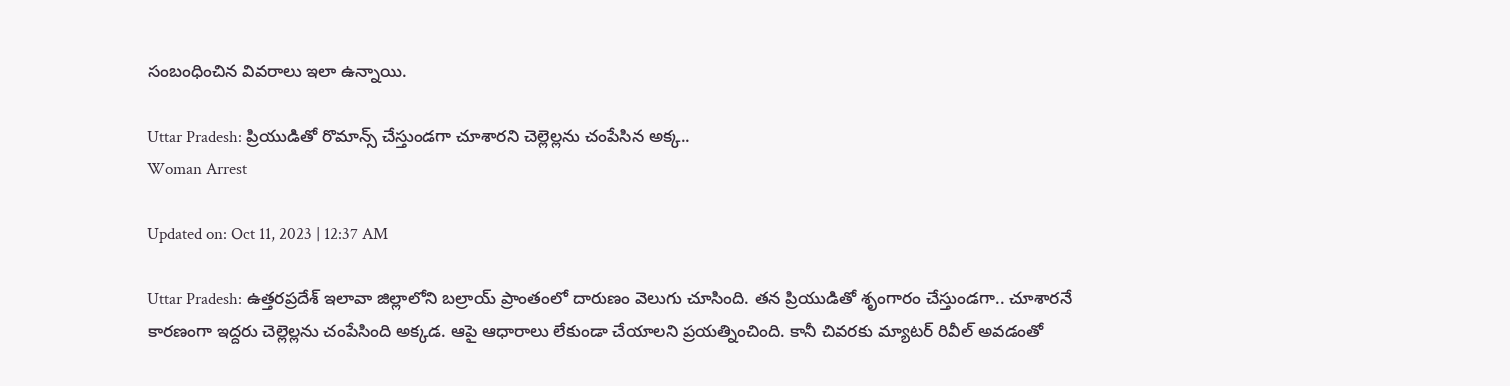సంబంధించిన వివరాలు ఇలా ఉన్నాయి.

Uttar Pradesh: ప్రియుడితో రొమాన్స్ చేస్తుండగా చూశారని చెల్లెల్లను చంపేసిన అక్క..
Woman Arrest

Updated on: Oct 11, 2023 | 12:37 AM

Uttar Pradesh: ఉత్తరప్రదేశ్‌ ఇలావా జిల్లాలోని బల్రాయ్ ప్రాంతంలో దారుణం వెలుగు చూసింది. తన ప్రియుడితో శృంగారం చేస్తుండగా.. చూశారనే కారణంగా ఇద్దరు చెల్లెల్లను చంపేసింది అక్కడ. ఆపై ఆధారాలు లేకుండా చేయాలని ప్రయత్నించింది. కానీ చివరకు మ్యాటర్ రివీల్ అవడంతో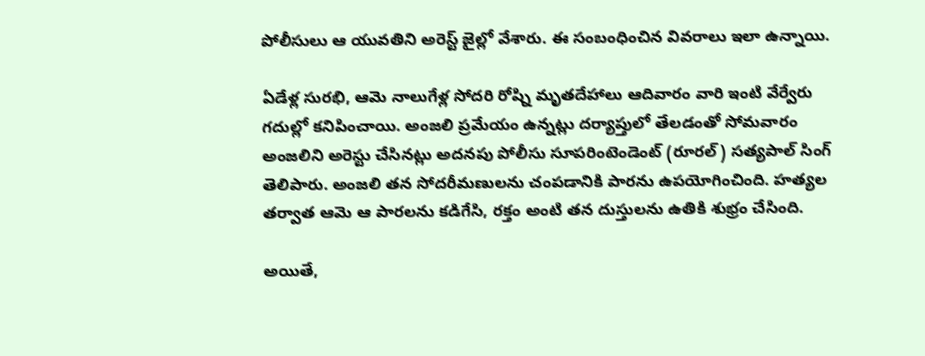పోలీసులు ఆ యువతిని అరెస్ట్ జైల్లో వేశారు. ఈ సంబంధించిన వివరాలు ఇలా ఉన్నాయి.

ఏడేళ్ల సురభి, ఆమె నాలుగేళ్ల సోదరి రోష్ని మృతదేహాలు ఆదివారం వారి ఇంటి వేర్వేరు గదుల్లో కనిపించాయి. అంజలి ప్రమేయం ఉన్నట్లు దర్యాప్తులో తేలడంతో సోమవారం అంజలిని అరెస్టు చేసినట్లు అదనపు పోలీసు సూపరింటెండెంట్ (రూరల్) సత్యపాల్ సింగ్ తెలిపారు. అంజలి తన సోదరీమణులను చంపడానికి పారను ఉపయోగించింది. హత్యల తర్వాత ఆమె ఆ పారలను కడిగేసి, రక్తం అంటి తన దుస్తులను ఉతికి శుభ్రం చేసింది.

అయితే,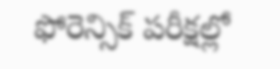ఫోరెన్సిక్ పరీక్షల్లో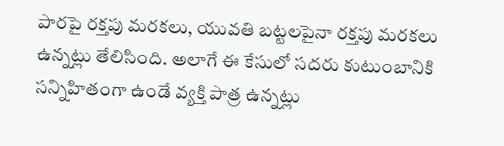పారపై రక్తపు మరకలు, యువతి బట్టలపైనా రక్తపు మరకలు ఉన్నట్లు తేలిసింది. అలాగే ఈ కేసులో సదరు కుటుంబానికి సన్నిహితంగా ఉండే వ్యక్తి పాత్ర ఉన్నట్లు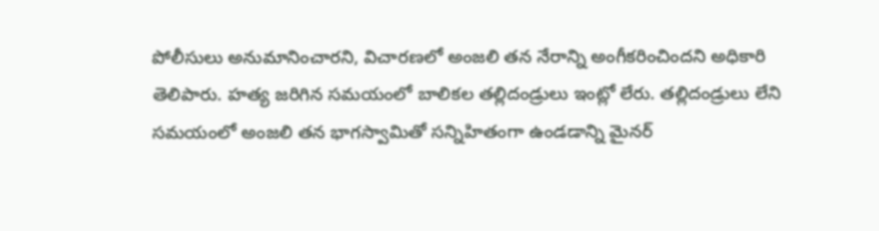పోలీసులు అనుమానించారని, విచారణలో అంజలి తన నేరాన్ని అంగీకరించిందని అధికారి తెలిపారు. హత్య జరిగిన సమయంలో బాలికల తల్లిదండ్రులు ఇంట్లో లేరు. తల్లిదండ్రులు లేని సమయంలో అంజలి తన భాగస్వామితో సన్నిహితంగా ఉండడాన్ని మైనర్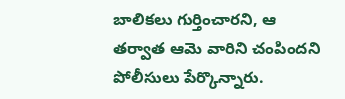బాలికలు గుర్తించారని, ఆ తర్వాత ఆమె వారిని చంపిందని పోలీసులు పేర్కొన్నారు.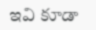ఇవి కూడా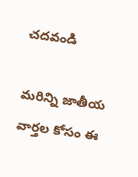చదవండి

మరిన్ని జాతీయ వార్తల కోసం ఈ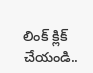లింక్ క్లిక్ చేయండి..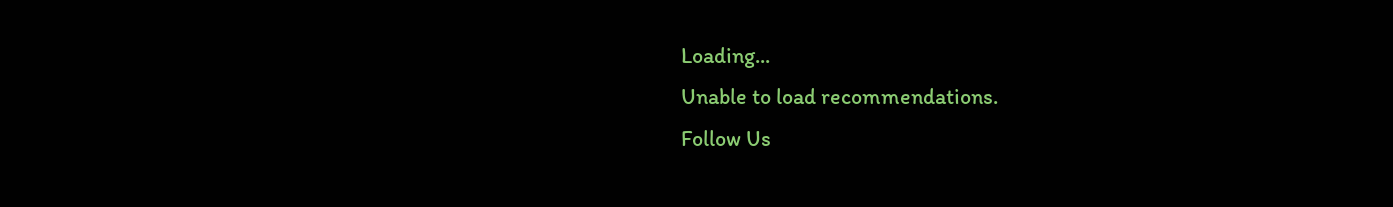Loading...
Unable to load recommendations.
Follow Us